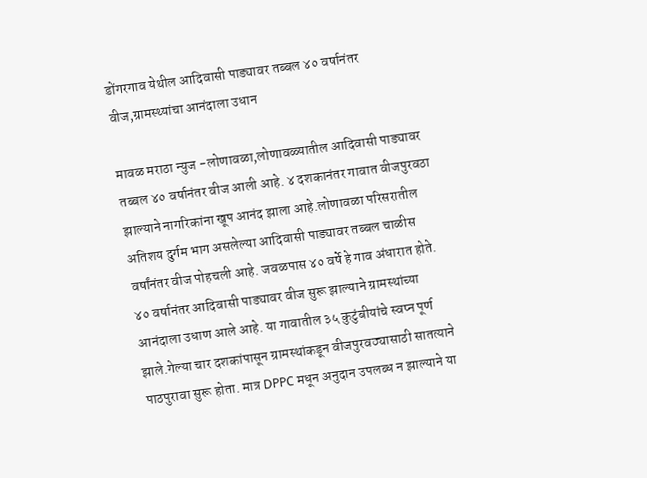डोंगरगाव येथील आदिवासी पाड्यावर तब्बल ४० वर्षानंतर वीज,ग्रामस्थ्यांचा आनंदाला उधान

मावळ मराठा न्युज -लोणावळा,लोणावळ्यातील आदिवासी पाड्यावर तब्बल ४० वर्षानंतर वीज आली आहे. ४ दशकानंतर गावात वीजपुरवठा झाल्याने नागरिकांना खूप आनंद झाला आहे.लोणावळा परिसरातील अतिशय दुर्गम भाग असलेल्या आदिवासी पाड्यावर तब्बल चाळीस वर्षांनंतर वीज पोहचली आहे. जवळपास ४० वर्षे हे गाव अंधारात होते. ४० वर्षानंतर आदिवासी पाड्यावर वीज सुरू झाल्याने ग्रामस्थांच्या आनंदाला उधाण आले आहे. या गावातील ३५ कुटुंबीयांचे स्वप्न पूर्ण झाले.गेल्या चार दशकांपासून ग्रामस्थांकडून वीजपुरवठ्यासाठी सातत्याने पाठपुरावा सुरू होता. मात्र DPPC मधून अनुदान उपलब्ध न झाल्याने या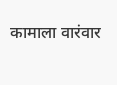कामाला वारंवार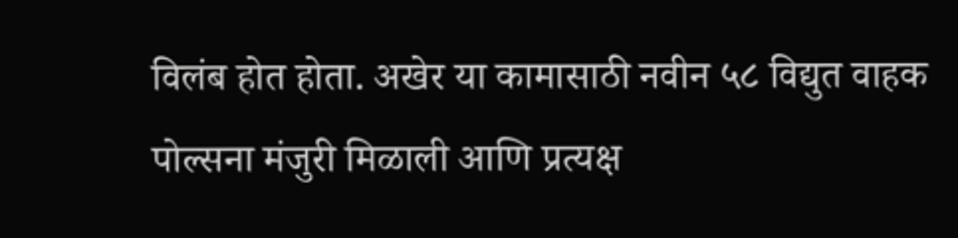विलंब होत होता. अखेर या कामासाठी नवीन ५८ विद्युत वाहक पोल्सना मंजुरी मिळाली आणि प्रत्यक्ष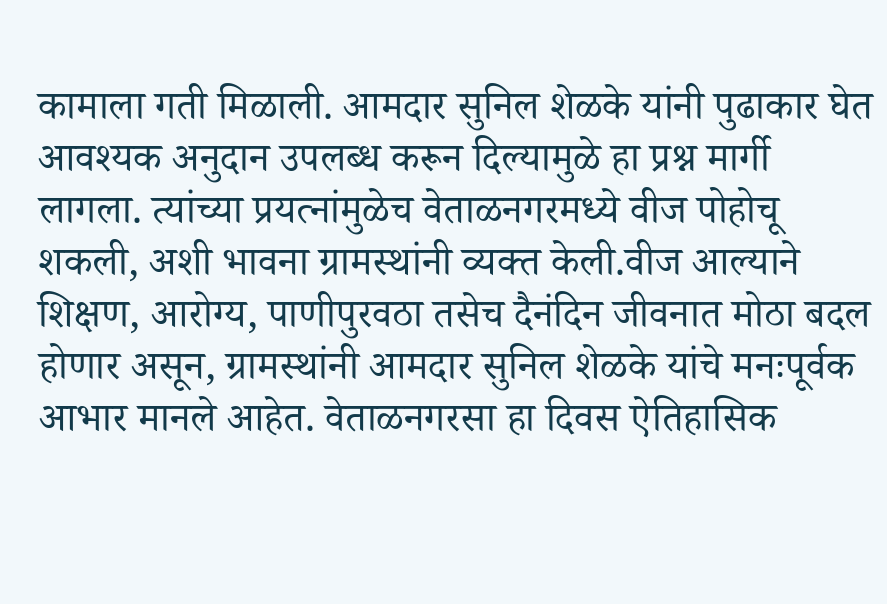कामाला गती मिळाली. आमदार सुनिल शेळके यांनी पुढाकार घेत आवश्यक अनुदान उपलब्ध करून दिल्यामुळे हा प्रश्न मार्गी लागला. त्यांच्या प्रयत्नांमुळेच वेताळनगरमध्ये वीज पोहोचू शकली, अशी भावना ग्रामस्थांनी व्यक्त केली.वीज आल्याने शिक्षण, आरोग्य, पाणीपुरवठा तसेच दैनंदिन जीवनात मोठा बदल होणार असून, ग्रामस्थांनी आमदार सुनिल शेळके यांचे मनःपूर्वक आभार मानले आहेत. वेताळनगरसा हा दिवस ऐतिहासिक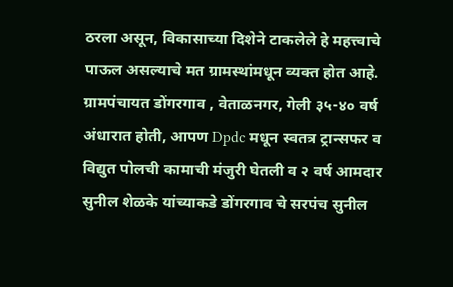ठरला असून, विकासाच्या दिशेने टाकलेले हे महत्त्वाचे पाऊल असल्याचे मत ग्रामस्थांमधून व्यक्त होत आहे. ग्रामपंचायत डोंगरगाव , वेताळनगर, गेली ३५-४० वर्ष अंधारात होती, आपण Dpdc मधून स्वतत्र ट्रान्सफर व विद्युत पोलची कामाची मंजुरी घेतली व २ वर्ष आमदार सुनील शेळके यांच्याकडे डोंगरगाव चे सरपंच सुनील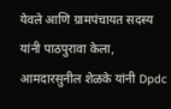येवले आणि ग्रामपंचायत सदस्य यांनी पाठपुरावा केला, आमदारसुनील शेळके यांनी Dpdc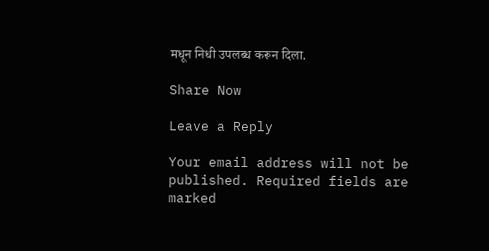मधून निधी उपलब्ध करून दिला.

Share Now

Leave a Reply

Your email address will not be published. Required fields are marked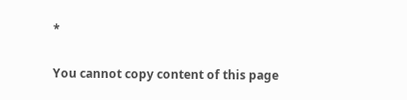*

You cannot copy content of this page